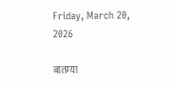Friday, March 20, 2026

बातम्या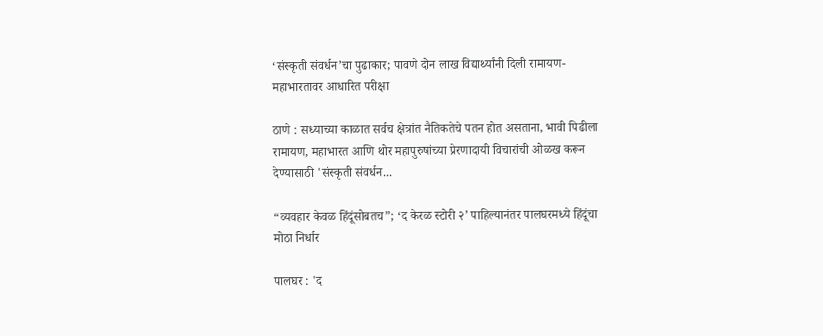‘संस्कृती संवर्धन’चा पुढाकार; पावणे दोन लाख विद्यार्थ्यांनी दिली रामायण-महाभारतावर आधारित परीक्षा

ठाणे : सध्याच्या काळात सर्वच क्षेत्रांत नैतिकतेचे पतन होत असताना, भावी पिढीला रामायण, महाभारत आणि थोर महापुरुषांच्या प्रेरणादायी विचारांची ओळख करून देण्यासाठी 'संस्कृती संवर्धन...

“व्यवहार केवळ हिंदूंसोबतच”; ‘द केरळ स्टोरी २’ पाहिल्यानंतर पालघरमध्ये हिंदूंचा मोठा निर्धार

पालघर : 'द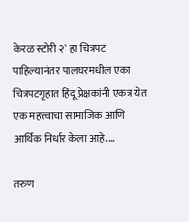केरळ स्टोरी २' हा चित्रपट पाहिल्यानंतर पालघरमधील एका चित्रपटगृहात हिंदू प्रेक्षकांनी एकत्र येत एक महत्त्वाचा सामाजिक आणि आर्थिक निर्धार केला आहे....

तरुण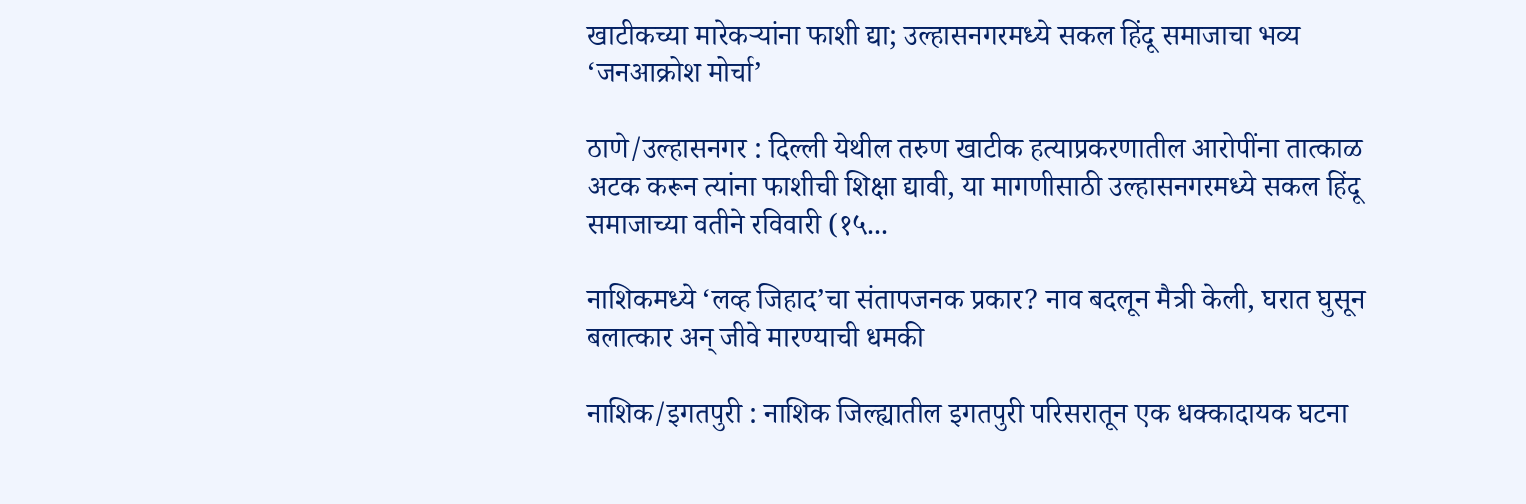खाटीकच्या मारेकऱ्यांना फाशी द्या; उल्हासनगरमध्ये सकल हिंदू समाजाचा भव्य ‘जनआक्रोश मोर्चा’

ठाणे/उल्हासनगर : दिल्ली येथील तरुण खाटीक हत्याप्रकरणातील आरोपींना तात्काळ अटक करून त्यांना फाशीची शिक्षा द्यावी, या मागणीसाठी उल्हासनगरमध्ये सकल हिंदू समाजाच्या वतीने रविवारी (१५...

नाशिकमध्ये ‘लव्ह जिहाद’चा संतापजनक प्रकार? नाव बदलून मैत्री केली, घरात घुसून बलात्कार अन् जीवे मारण्याची धमकी

नाशिक/इगतपुरी : नाशिक जिल्ह्यातील इगतपुरी परिसरातून एक धक्कादायक घटना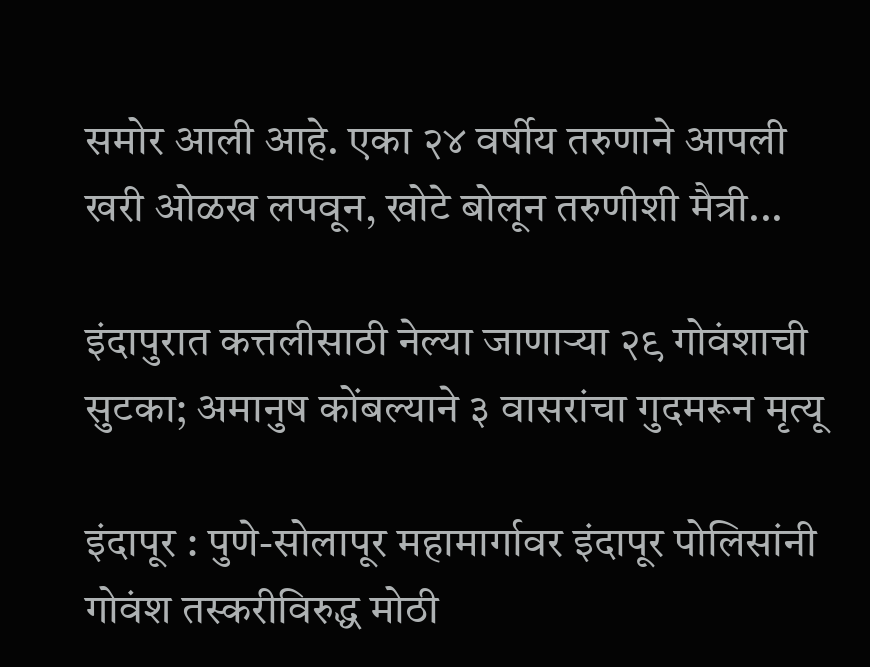समोर आली आहे. एका २४ वर्षीय तरुणाने आपली खरी ओळख लपवून, खोटे बोलून तरुणीशी मैत्री...

इंदापुरात कत्तलीसाठी नेल्या जाणाऱ्या २९ गोवंशाची सुटका; अमानुष कोंबल्याने ३ वासरांचा गुदमरून मृत्यू

इंदापूर : पुणे-सोलापूर महामार्गावर इंदापूर पोलिसांनी गोवंश तस्करीविरुद्ध मोठी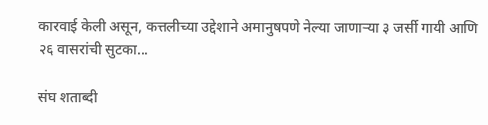कारवाई केली असून, कत्तलीच्या उद्देशाने अमानुषपणे नेल्या जाणाऱ्या ३ जर्सी गायी आणि २६ वासरांची सुटका...

संघ शताब्दी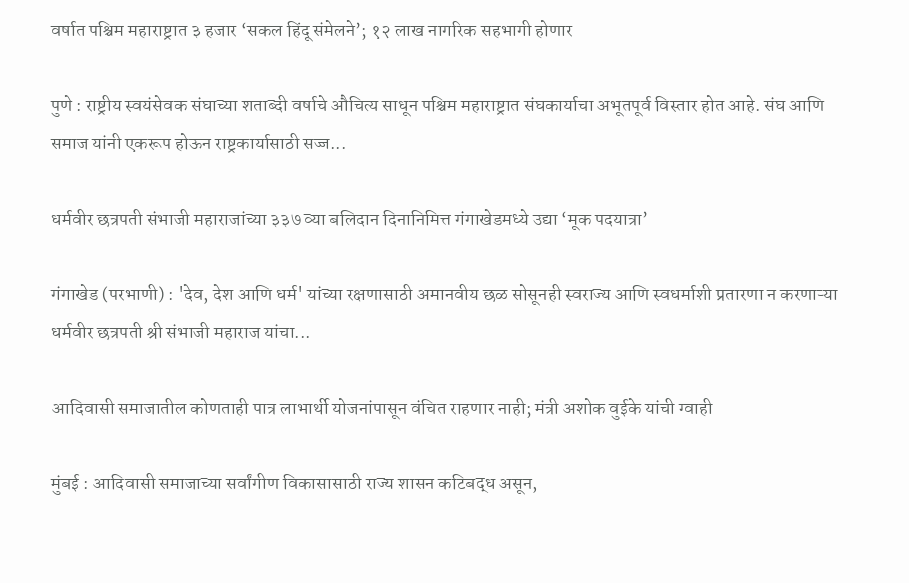वर्षात पश्चिम महाराष्ट्रात ३ हजार ‘सकल हिंदू संमेलने’; १२ लाख नागरिक सहभागी होणार

पुणे : राष्ट्रीय स्वयंसेवक संघाच्या शताब्दी वर्षाचे औचित्य साधून पश्चिम महाराष्ट्रात संघकार्याचा अभूतपूर्व विस्तार होत आहे. संघ आणि समाज यांनी एकरूप होऊन राष्ट्रकार्यासाठी सज्ज...

धर्मवीर छत्रपती संभाजी महाराजांच्या ३३७ व्या बलिदान दिनानिमित्त गंगाखेडमध्ये उद्या ‘मूक पदयात्रा’

गंगाखेड (परभाणी) : 'देव, देश आणि धर्म' यांच्या रक्षणासाठी अमानवीय छळ सोसूनही स्वराज्य आणि स्वधर्माशी प्रतारणा न करणाऱ्या धर्मवीर छत्रपती श्री संभाजी महाराज यांचा...

आदिवासी समाजातील कोणताही पात्र लाभार्थी योजनांपासून वंचित राहणार नाही; मंत्री अशोक वुईके यांची ग्वाही

मुंबई : आदिवासी समाजाच्या सर्वांगीण विकासासाठी राज्य शासन कटिबद्ध असून,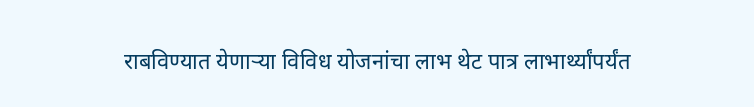राबविण्यात येणाऱ्या विविध योजनांचा लाभ थेट पात्र लाभार्थ्यांपर्यंत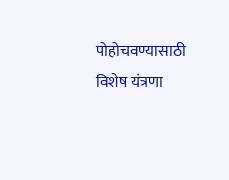पोहोचवण्यासाठी विशेष यंत्रणा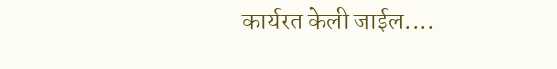कार्यरत केली जाईल....